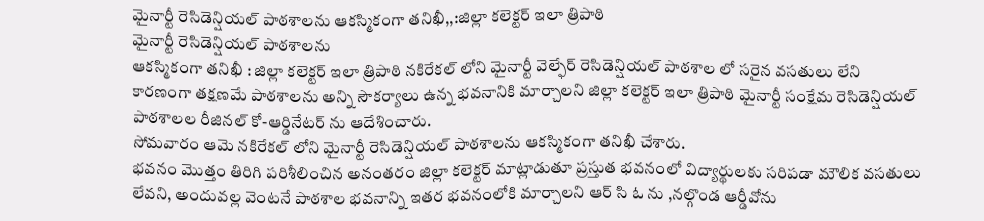మైనార్టీ రెసిడెన్షియల్ పాఠశాలను ఆకస్మికంగా తనిఖీ,,:జిల్లా కలెక్టర్ ఇలా త్రిపాఠి
మైనార్టీ రెసిడెన్షియల్ పాఠశాలను
ఆకస్మికంగా తనిఖీ : జిల్లా కలెక్టర్ ఇలా త్రిపాఠి నకిరేకల్ లోని మైనార్టీ వెల్ఫేర్ రెసిడెన్షియల్ పాఠశాల లో సరైన వసతులు లేని కారణంగా తక్షణమే పాఠశాలను అన్ని సౌకర్యాలు ఉన్న భవనానికి మార్చాలని జిల్లా కలెక్టర్ ఇలా త్రిపాఠి మైనార్టీ సంక్షేమ రెసిడెన్షియల్ పాఠశాలల రీజినల్ కో-ఆర్డినేటర్ ను ఆదేశించారు.
సోమవారం ఆమె నకిరేకల్ లోని మైనార్టీ రెసిడెన్షియల్ పాఠశాలను ఆకస్మికంగా తనిఖీ చేశారు.
భవనం మొత్తం తిరిగి పరిశీలించిన అనంతరం జిల్లా కలెక్టర్ మాట్లాడుతూ ప్రస్తుత భవనంలో విద్యార్థులకు సరిపడా మౌలిక వసతులు లేవని, అందువల్ల వెంటనే పాఠశాల భవనాన్ని ఇతర భవనంలోకి మార్చాలని ఆర్ సి ఓ ను ,నల్గొండ ఆర్డీవోను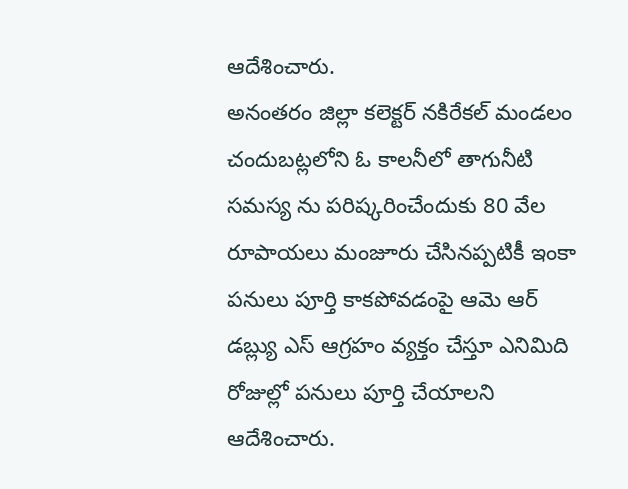ఆదేశించారు.
అనంతరం జిల్లా కలెక్టర్ నకిరేకల్ మండలం చందుబట్లలోని ఓ కాలనీలో తాగునీటి సమస్య ను పరిష్కరించేందుకు 80 వేల రూపాయలు మంజూరు చేసినప్పటికీ ఇంకా పనులు పూర్తి కాకపోవడంపై ఆమె ఆర్ డబ్ల్యు ఎస్ ఆగ్రహం వ్యక్తం చేస్తూ ఎనిమిది రోజుల్లో పనులు పూర్తి చేయాలని ఆదేశించారు.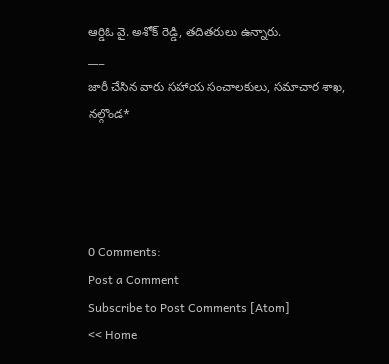ఆర్డిఓ వై. అశోక్ రెడ్డి, తదితరులు ఉన్నారు.
___
జారీ చేసిన వారు సహాయ సంచాలకులు, సమాచార శాఖ, నల్గొండ*




0 Comments:
Post a Comment
Subscribe to Post Comments [Atom]
<< Home